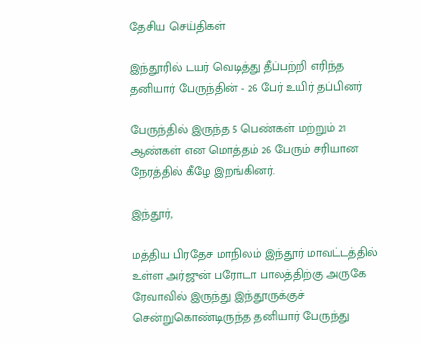தேசிய செய்திகள்

இந்தூரில் டயர் வெடித்து தீப்பற்றி எரிந்த தனியார் பேருந்தின் - 26 பேர் உயிர் தப்பினர்

பேருந்தில் இருந்த 5 பெண்கள் மற்றும் 21 ஆண்கள் என மொத்தம் 26 பேரும் சரியான நேரத்தில் கீழே இறங்கினர்.

இந்தூர்,

மத்திய பிரதேச மாநிலம் இந்தூர் மாவட்டத்தில் உள்ள அர்ஜுன் பரோடா பாலத்திற்கு அருகே ரேவாவில் இருந்து இந்தூருக்குச் சென்றுகொண்டிருந்த தனியார் பேருந்து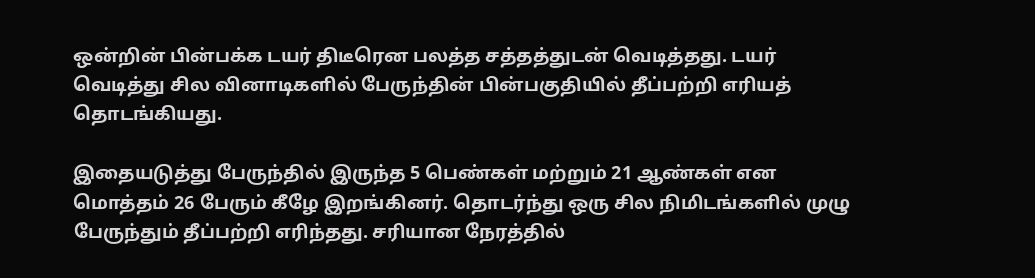ஒன்றின் பின்பக்க டயர் திடீரென பலத்த சத்தத்துடன் வெடித்தது. டயர் வெடித்து சில வினாடிகளில் பேருந்தின் பின்பகுதியில் தீப்பற்றி எரியத் தொடங்கியது.

இதையடுத்து பேருந்தில் இருந்த 5 பெண்கள் மற்றும் 21 ஆண்கள் என மொத்தம் 26 பேரும் கீழே இறங்கினர். தொடர்ந்து ஒரு சில நிமிடங்களில் முழு பேருந்தும் தீப்பற்றி எரிந்தது. சரியான நேரத்தில்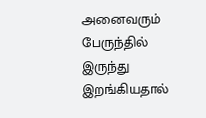அனைவரும் பேருந்தில் இருந்து இறங்கியதால்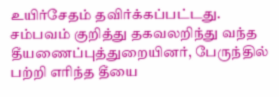உயிர்சேதம் தவிர்க்கப்பட்டது. சம்பவம் குறித்து தகவலறிந்து வந்த தீயணைப்புத்துறையினர், பேருந்தில் பற்றி எரிந்த தீயை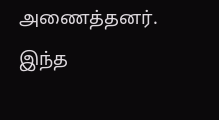அணைத்தனர். இந்த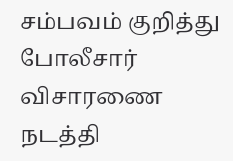சம்பவம் குறித்து போலீசார் விசாரணை நடத்தி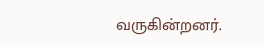வருகின்றனர்.